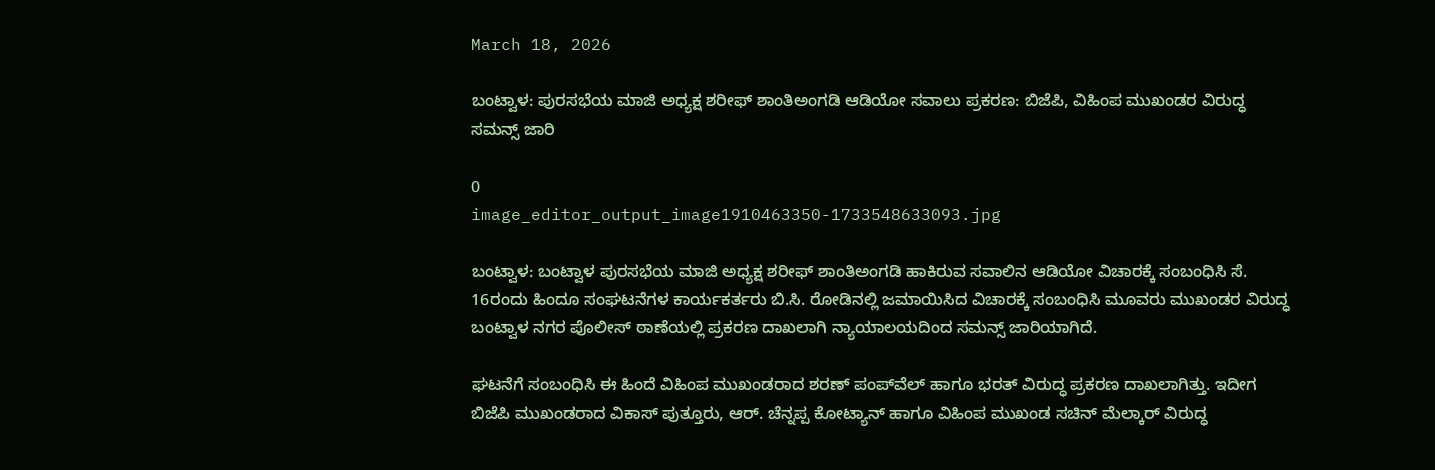March 18, 2026

ಬಂಟ್ವಾಳ: ಪುರಸಭೆಯ ಮಾಜಿ ಅಧ್ಯಕ್ಷ ಶರೀಫ್ ಶಾಂತಿಅಂಗಡಿ ಆಡಿಯೋ ಸವಾಲು ಪ್ರಕರಣ: ಬಿಜೆಪಿ, ವಿಹಿಂಪ ಮುಖಂಡರ ವಿರುದ್ಧ ಸಮನ್ಸ್‌ ಜಾರಿ

0
image_editor_output_image1910463350-1733548633093.jpg

ಬಂಟ್ವಾಳ: ಬಂಟ್ವಾಳ ಪುರಸಭೆಯ ಮಾಜಿ ಅಧ್ಯಕ್ಷ ಶರೀಫ್ ಶಾಂತಿಅಂಗಡಿ ಹಾಕಿರುವ ಸವಾಲಿನ ಆಡಿಯೋ ವಿಚಾರಕ್ಕೆ ಸಂಬಂಧಿಸಿ ಸೆ. 16ರಂದು ಹಿಂದೂ ಸಂಘಟನೆಗಳ ಕಾರ್ಯಕರ್ತರು ಬಿ.ಸಿ. ರೋಡಿನಲ್ಲಿ ಜಮಾಯಿಸಿದ ವಿಚಾರಕ್ಕೆ ಸಂಬಂಧಿಸಿ ಮೂವರು ಮುಖಂಡರ ವಿರುದ್ಧ ಬಂಟ್ವಾಳ ನಗರ ಪೊಲೀಸ್‌ ಠಾಣೆಯಲ್ಲಿ ಪ್ರಕರಣ ದಾಖಲಾಗಿ ನ್ಯಾಯಾಲಯದಿಂದ ಸಮನ್ಸ್‌ ಜಾರಿಯಾಗಿದೆ.

ಘಟನೆಗೆ ಸಂಬಂಧಿಸಿ ಈ ಹಿಂದೆ ವಿಹಿಂಪ ಮುಖಂಡರಾದ ಶರಣ್‌ ಪಂಪ್‌ವೆಲ್‌ ಹಾಗೂ ಭರತ್‌ ವಿರುದ್ಧ ಪ್ರಕರಣ ದಾಖಲಾಗಿತ್ತು. ಇದೀಗ ಬಿಜೆಪಿ ಮುಖಂಡರಾದ ವಿಕಾಸ್‌ ಪುತ್ತೂರು, ಆರ್‌. ಚೆನ್ನಪ್ಪ ಕೋಟ್ಯಾನ್‌ ಹಾಗೂ ವಿಹಿಂಪ ಮುಖಂಡ ಸಚಿನ್‌ ಮೆಲ್ಕಾರ್‌ ವಿರುದ್ಧ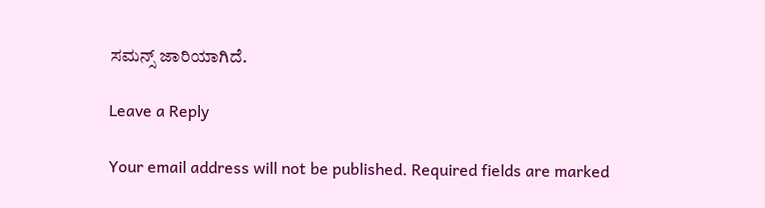ಸಮನ್ಸ್‌ ಜಾರಿಯಾಗಿದೆ.

Leave a Reply

Your email address will not be published. Required fields are marked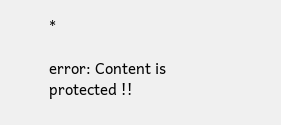*

error: Content is protected !!